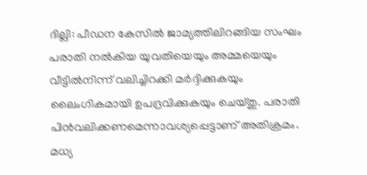ദില്ലി: പീഡന കേസില്‍ ജാമ്യത്തിലിറങ്ങിയ സംഘം പരാതി നല്‍കിയ യുവതിയെയും അമ്മയെയും വീട്ടില്‍നിന്ന് വലിച്ചിറക്കി മര്‍ദ്ദിക്കുകയും ലൈംഗികമായി ഉപദ്രവിക്കുകയും ചെയ്തു. പരാതി പിന്‍വലിക്കണമെന്നാവശ്യപ്പെട്ടാണ് അതിക്രമം. മധ്യ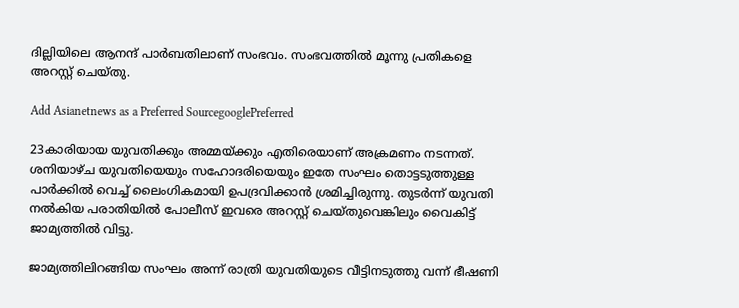ദില്ലിയിലെ ആനന്ദ് പാര്‍ബതിലാണ് സംഭവം. സംഭവത്തില്‍ മൂന്നു പ്രതികളെ അറസ്റ്റ് ചെയ്തു.

Add Asianetnews as a Preferred SourcegooglePreferred

23കാരിയായ യുവതിക്കും അമ്മയ്ക്കും എതിരെയാണ് അക്രമണം നടന്നത്. ശനിയാഴ്ച യുവതിയെയും സഹോദരിയെയും ഇതേ സംഘം തൊട്ടടുത്തുള്ള പാര്‍ക്കില്‍ വെച്ച് ലൈംഗികമായി ഉപദ്രവിക്കാന്‍ ശ്രമിച്ചിരുന്നു. തുടര്‍ന്ന് യുവതി നല്‍കിയ പരാതിയില്‍ പോലീസ് ഇവരെ അറസ്റ്റ് ചെയ്തുവെങ്കിലും വൈകിട്ട് ജാമ്യത്തില്‍ വിട്ടു.

ജാമ്യത്തിലിറങ്ങിയ സംഘം അന്ന് രാത്രി യുവതിയുടെ വീട്ടിനടുത്തു വന്ന് ഭീഷണി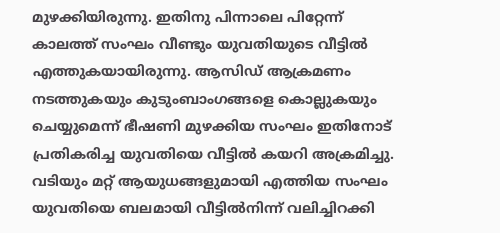മുഴക്കിയിരുന്നു. ഇതിനു പിന്നാലെ പിറ്റേന്ന് കാലത്ത് സംഘം വീണ്ടും യുവതിയുടെ വീട്ടില്‍ എത്തുകയായിരുന്നു. ആസിഡ് ആക്രമണം നടത്തുകയും കുടുംബാംഗങ്ങളെ കൊല്ലുകയും ചെയ്യുമെന്ന് ഭീഷണി മുഴക്കിയ സംഘം ഇതിനോട് പ്രതികരിച്ച യുവതിയെ വീട്ടില്‍ കയറി അക്രമിച്ചു. വടിയും മറ്റ് ആയുധങ്ങളുമായി എത്തിയ സംഘം യുവതിയെ ബലമായി വീട്ടില്‍നിന്ന് വലിച്ചിറക്കി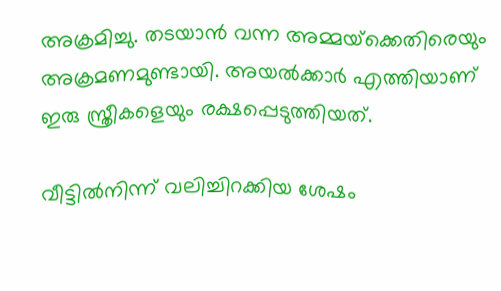അക്രമിച്ചു. തടയാന്‍ വന്ന അമ്മയ്‌ക്കെതിരെയും അക്രമണമുണ്ടായി. അയല്‍ക്കാര്‍ എത്തിയാണ് ഇരു സ്ത്രീകളെയും രക്ഷപ്പെടുത്തിയത്.

വീട്ടില്‍നിന്ന് വലിച്ചിറക്കിയ ശേഷം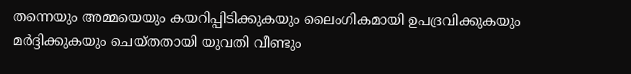തന്നെയും അമ്മയെയും കയറിപ്പിടിക്കുകയും ലൈംഗികമായി ഉപദ്രവിക്കുകയും മര്‍ദ്ദിക്കുകയും ചെയ്തതായി യുവതി വീണ്ടും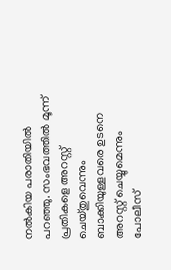നല്‍കിയ പരാതിയില്‍ പറഞ്ഞു. സംഭവത്തില്‍ മൂന്ന് പ്രതികളെ അറസ്റ്റ് ചെയ്തുവെന്നും ബാക്കിയുള്ളവരെ ഉടനെ അറസ്റ്റ് ചെയ്യുമെന്നും പോലീസ്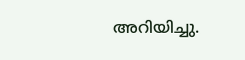അറിയിച്ചു.